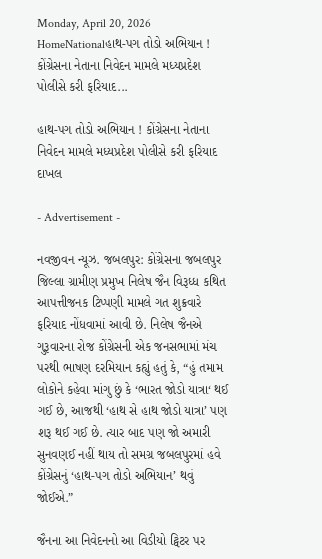Monday, April 20, 2026
HomeNationalહાથ-પગ તોડો અભિયાન ! કોંગ્રેસના નેતાના નિવેદન મામલે મધ્યપ્રદેશ પોલીસે કરી ફરિયાદ...

હાથ-પગ તોડો અભિયાન ! કોંગ્રેસના નેતાના નિવેદન મામલે મધ્યપ્રદેશ પોલીસે કરી ફરિયાદ દાખલ

- Advertisement -

નવજીવન ન્યૂઝ. જબલપુર: કોંગ્રેસના જબલપુર જિલ્લા ગ્રામીણ પ્રમુખ નિલેષ જૈન વિરૂધ્ધ કથિત આપત્તીજનક ટિપ્પણી મામલે ગત શુક્રવારે ફરિયાદ નોંધવામાં આવી છે. નિલેષ જૈનએ ગુરૂવારના રોજ કોંગ્રેસની એક જનસભામાં મંચ પરથી ભાષણ દરમિયાન કહ્યું હતું કે, “હું તમામ લોકોને કહેવા માંગુ છું કે ‘ભારત જોડો યાત્રા‘ થઈ ગઈ છે, આજથી ‘હાથ સે હાથ જોડો યાત્રા’ પણ શરૂ થઈ ગઈ છે. ત્યાર બાદ પણ જો અમારી સુનવણઈ નહીં થાય તો સમગ્ર જબલપુરમાં હવે કોંગ્રેસનું ‘હાથ-પગ તોડો અભિયાન’ થવું જોઈએ.”

જૈનના આ નિવેદનનો આ વિડીયો ટ્વિટર પર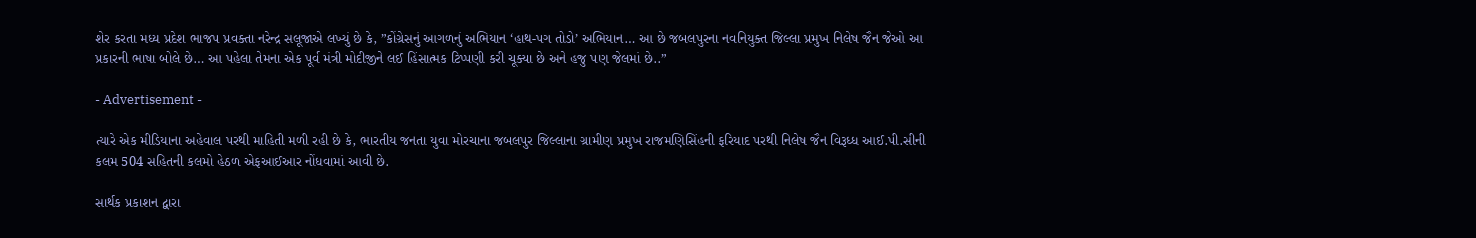શેર કરતા મધ્ય પ્રદેશ ભાજપ પ્રવક્તા નરેન્દ્ર સલૂજાએ લખ્યું છે કે, ”કોંગ્રેસનું આગળનું અભિયાન ‘હાથ-પગ તોડો’ અભિયાન… આ છે જબલપુરના નવનિયુક્ત જિલ્લા પ્રમુખ નિલેષ જૈન જેઓ આ પ્રકારની ભાષા બોલે છે… આ પહેલા તેમના એક પૂર્વ મંત્રી મોદીજીને લઈ હિંસાત્મક ટિપ્પણી કરી ચૂક્યા છે અને હજુ પણ જેલમાં છે..”

- Advertisement -

ત્યારે એક મીડિયાના અહેવાલ પરથી માહિતી મળી રહી છે કે, ભારતીય જનતા યુવા મોરચાના જબલપુર જિલ્લાના ગ્રામીણ પ્રમુખ રાજમણિસિંહની ફરિયાદ પરથી નિલેષ જૈન વિરૂધ્ધ આઈ.પી.સીની કલમ 504 સહિતની કલમો હેઠળ એફઆઈઆર નોંધવામાં આવી છે.

સાર્થક પ્રકાશન દ્વારા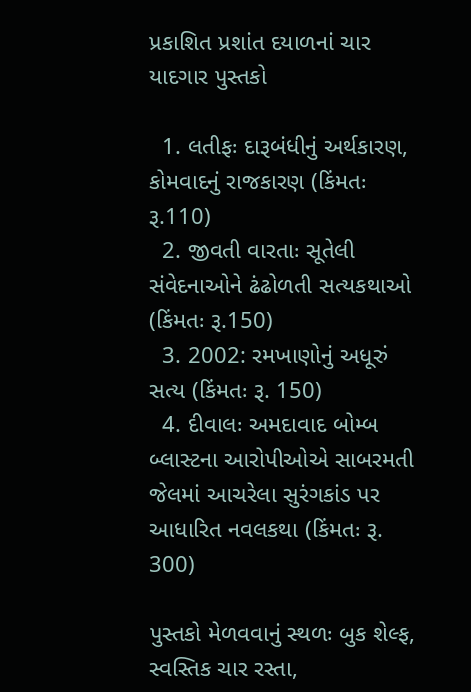પ્રકાશિત પ્રશાંત દયાળનાં ચાર યાદગાર પુસ્તકો

  1. લતીફઃ દારૂબંધીનું અર્થકારણ, કોમવાદનું રાજકારણ (કિંમતઃ રૂ.110)
  2. જીવતી વારતાઃ સૂતેલી સંવેદનાઓને ઢંઢોળતી સત્યકથાઓ (કિંમતઃ રૂ.150)
  3. 2002: રમખાણોનું અધૂરું સત્ય (કિંમતઃ રૂ. 150)
  4. દીવાલઃ અમદાવાદ બોમ્બ બ્લાસ્ટના આરોપીઓએ સાબરમતી જેલમાં આચરેલા સુરંગકાંડ પર આધારિત નવલકથા (કિંમતઃ રૂ. 300)

પુસ્તકો મેળવવાનું સ્થળઃ બુક શેલ્ફ, સ્વસ્તિક ચાર રસ્તા,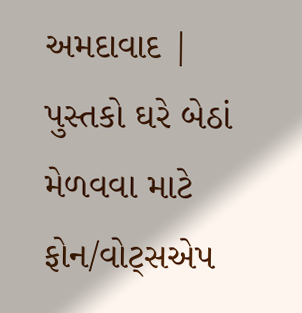અમદાવાદ | પુસ્તકો ઘરે બેઠાં મેળવવા માટે ફોન/વોટ્સએપ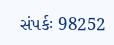સંપર્કઃ 98252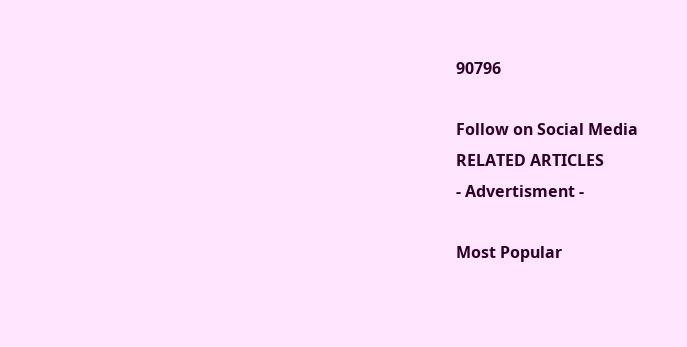90796

Follow on Social Media
RELATED ARTICLES
- Advertisment -

Most Popular